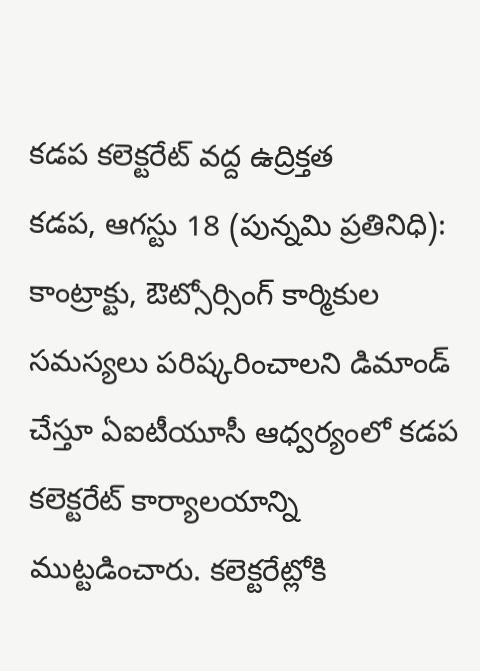కడప కలెక్టరేట్ వద్ద ఉద్రిక్తత
కడప, ఆగస్టు 18 (పున్నమి ప్రతినిధి):
కాంట్రాక్టు, ఔట్సోర్సింగ్ కార్మికుల సమస్యలు పరిష్కరించాలని డిమాండ్ చేస్తూ ఏఐటీయూసీ ఆధ్వర్యంలో కడప కలెక్టరేట్ కార్యాలయాన్ని ముట్టడించారు. కలెక్టరేట్లోకి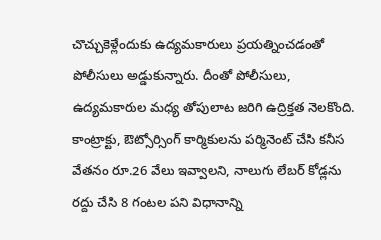చొచ్చుకెళ్లేందుకు ఉద్యమకారులు ప్రయత్నించడంతో పోలీసులు అడ్డుకున్నారు. దీంతో పోలీసులు, ఉద్యమకారుల మధ్య తోపులాట జరిగి ఉద్రిక్తత నెలకొంది.
కాంట్రాక్టు, ఔట్సోర్సింగ్ కార్మికులను పర్మినెంట్ చేసి కనీస వేతనం రూ.26 వేలు ఇవ్వాలని, నాలుగు లేబర్ కోడ్లను రద్దు చేసి 8 గంటల పని విధానాన్ని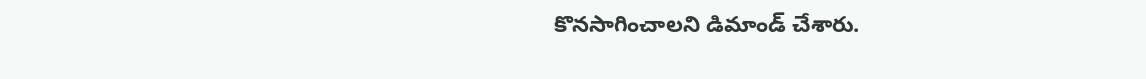కొనసాగించాలని డిమాండ్ చేశారు.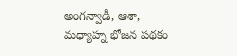అంగన్వాడీ, ఆశా, మధ్యాహ్న భోజన పథకం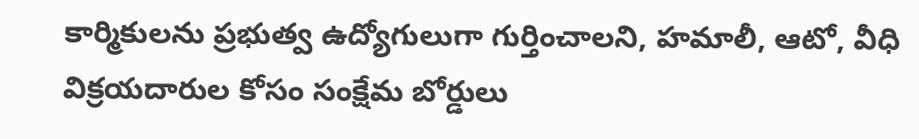కార్మికులను ప్రభుత్వ ఉద్యోగులుగా గుర్తించాలని, హమాలీ, ఆటో, వీధి విక్రయదారుల కోసం సంక్షేమ బోర్డులు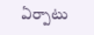ఏర్పాటు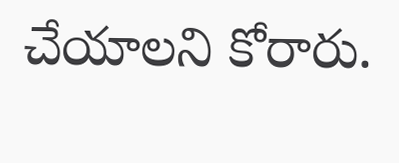చేయాలని కోరారు.